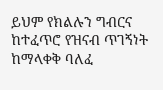ይህም የክልሉን ግብርና ከተፈጥሮ የዝናብ ጥገኝነት ከማላቀቅ ባለፈ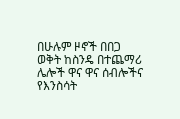በሁሉም ዞኖች በበጋ ወቅት ከስንዴ በተጨማሪ ሌሎች ዋና ዋና ሰብሎችና የእንስሳት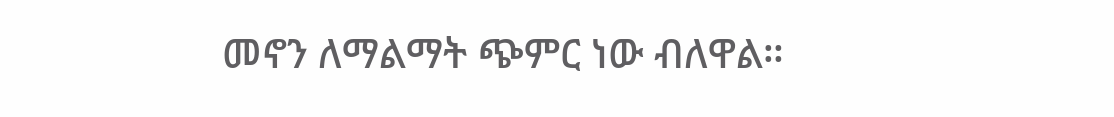መኖን ለማልማት ጭምር ነው ብለዋል።